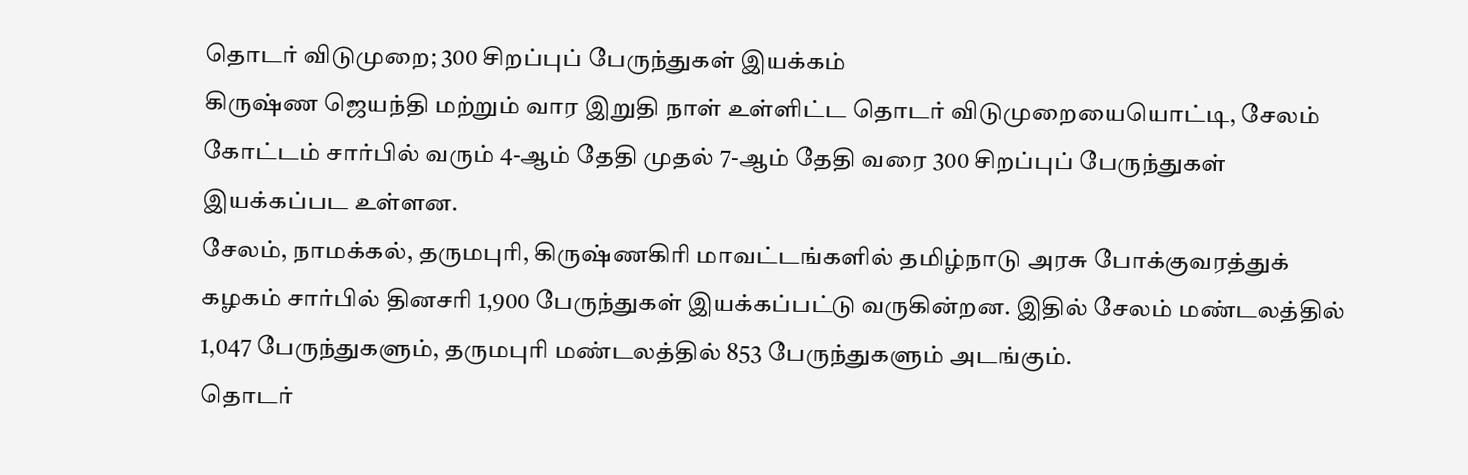தொடர் விடுமுறை; 300 சிறப்புப் பேருந்துகள் இயக்கம்
கிருஷ்ண ஜெயந்தி மற்றும் வார இறுதி நாள் உள்ளிட்ட தொடர் விடுமுறையையொட்டி, சேலம் கோட்டம் சார்பில் வரும் 4-ஆம் தேதி முதல் 7-ஆம் தேதி வரை 300 சிறப்புப் பேருந்துகள் இயக்கப்பட உள்ளன.
சேலம், நாமக்கல், தருமபுரி, கிருஷ்ணகிரி மாவட்டங்களில் தமிழ்நாடு அரசு போக்குவரத்துக் கழகம் சார்பில் தினசரி 1,900 பேருந்துகள் இயக்கப்பட்டு வருகின்றன. இதில் சேலம் மண்டலத்தில் 1,047 பேருந்துகளும், தருமபுரி மண்டலத்தில் 853 பேருந்துகளும் அடங்கும்.
தொடர்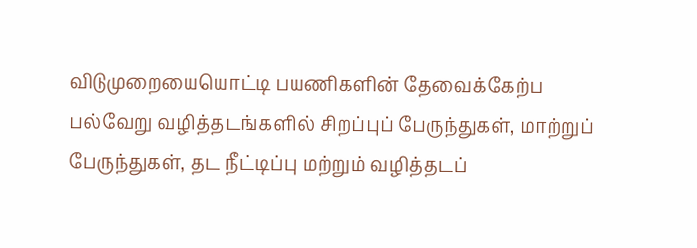விடுமுறையையொட்டி பயணிகளின் தேவைக்கேற்ப பல்வேறு வழித்தடங்களில் சிறப்புப் பேருந்துகள், மாற்றுப் பேருந்துகள், தட நீட்டிப்பு மற்றும் வழித்தடப்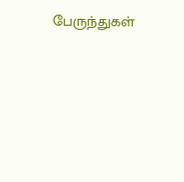பேருந்துகள்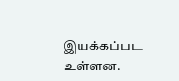இயக்கப்பட உள்ளன.